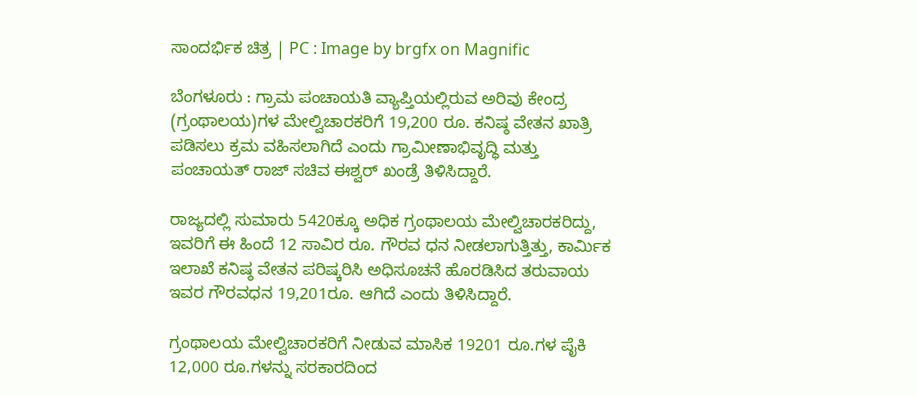ಸಾಂದರ್ಭಿಕ ಚಿತ್ರ | PC : Image by brgfx on Magnific

ಬೆಂಗಳೂರು : ಗ್ರಾಮ ಪಂಚಾಯತಿ ವ್ಯಾಪ್ತಿಯಲ್ಲಿರುವ ಅರಿವು ಕೇಂದ್ರ (ಗ್ರಂಥಾಲಯ)ಗಳ ಮೇಲ್ವಿಚಾರಕರಿಗೆ 19,200 ರೂ. ಕನಿಷ್ಠ ವೇತನ ಖಾತ್ರಿ ಪಡಿಸಲು ಕ್ರಮ ವಹಿಸಲಾಗಿದೆ ಎಂದು ಗ್ರಾಮೀಣಾಭಿವೃದ್ಧಿ ಮತ್ತು ಪಂಚಾಯತ್ ರಾಜ್ ಸಚಿವ ಈಶ್ವರ್‌ ಖಂಡ್ರೆ ತಿಳಿಸಿದ್ದಾರೆ.

ರಾಜ್ಯದಲ್ಲಿ ಸುಮಾರು 5420ಕ್ಕೂ ಅಧಿಕ ಗ್ರಂಥಾಲಯ ಮೇಲ್ವಿಚಾರಕರಿದ್ದು, ಇವರಿಗೆ ಈ ಹಿಂದೆ 12 ಸಾವಿರ ರೂ. ಗೌರವ ಧನ ನೀಡಲಾಗುತ್ತಿತ್ತು, ಕಾರ್ಮಿಕ ಇಲಾಖೆ ಕನಿಷ್ಠ ವೇತನ ಪರಿಷ್ಕರಿಸಿ ಅಧಿಸೂಚನೆ ಹೊರಡಿಸಿದ ತರುವಾಯ ಇವರ ಗೌರವಧನ 19,201ರೂ. ಆಗಿದೆ ಎಂದು ತಿಳಿಸಿದ್ದಾರೆ.

ಗ್ರಂಥಾಲಯ ಮೇಲ್ವಿಚಾರಕರಿಗೆ ನೀಡುವ ಮಾಸಿಕ 19201 ರೂ.ಗಳ ಪೈಕಿ 12,000 ರೂ.ಗಳನ್ನು ಸರಕಾರದಿಂದ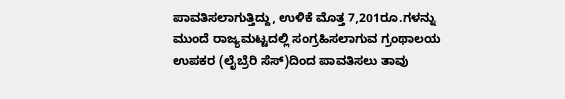ಪಾವತಿಸಲಾಗುತ್ತಿದ್ದು, ಉಳಿಕೆ ಮೊತ್ತ 7,201ರೂ.ಗಳನ್ನು ಮುಂದೆ ರಾಜ್ಯಮಟ್ಟದಲ್ಲಿ ಸಂಗ್ರಹಿಸಲಾಗುವ ಗ್ರಂಥಾಲಯ ಉಪಕರ (ಲೈಬ್ರೆರಿ ಸೆಸ್)ದಿಂದ ಪಾವತಿಸಲು ತಾವು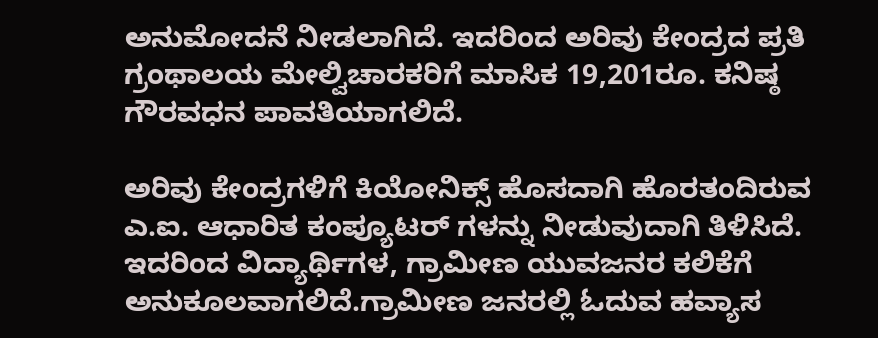ಅನುಮೋದನೆ ನೀಡಲಾಗಿದೆ. ಇದರಿಂದ ಅರಿವು ಕೇಂದ್ರದ ಪ್ರತಿ ಗ್ರಂಥಾಲಯ ಮೇಲ್ವಿಚಾರಕರಿಗೆ ಮಾಸಿಕ 19,201ರೂ. ಕನಿಷ್ಠ ಗೌರವಧನ ಪಾವತಿಯಾಗಲಿದೆ.

ಅರಿವು ಕೇಂದ್ರಗಳಿಗೆ ಕಿಯೋನಿಕ್ಸ್ ಹೊಸದಾಗಿ ಹೊರತಂದಿರುವ ಎ.ಐ. ಆಧಾರಿತ ಕಂಪ್ಯೂಟರ್ ಗಳನ್ನು ನೀಡುವುದಾಗಿ ತಿಳಿಸಿದೆ. ಇದರಿಂದ ವಿದ್ಯಾರ್ಥಿಗಳ, ಗ್ರಾಮೀಣ ಯುವಜನರ ಕಲಿಕೆಗೆ ಅನುಕೂಲವಾಗಲಿದೆ.ಗ್ರಾಮೀಣ ಜನರಲ್ಲಿ ಓದುವ ಹವ್ಯಾಸ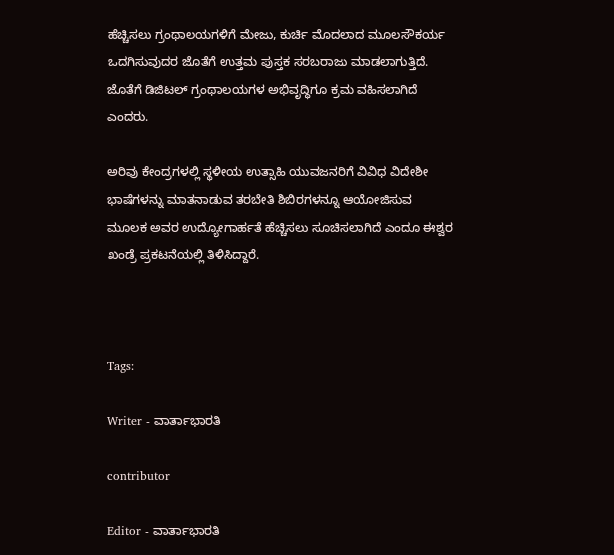ಹೆಚ್ಚಿಸಲು ಗ್ರಂಥಾಲಯಗಳಿಗೆ ಮೇಜು, ಕುರ್ಚಿ ಮೊದಲಾದ ಮೂಲಸೌಕರ್ಯ ಒದಗಿಸುವುದರ ಜೊತೆಗೆ ಉತ್ತಮ ಪುಸ್ತಕ ಸರಬರಾಜು ಮಾಡಲಾಗುತ್ತಿದೆ. ಜೊತೆಗೆ ಡಿಜಿಟಲ್ ಗ್ರಂಥಾಲಯಗಳ ಅಭಿವೃದ್ಧಿಗೂ ಕ್ರಮ ವಹಿಸಲಾಗಿದೆ ಎಂದರು.

ಅರಿವು ಕೇಂದ್ರಗಳಲ್ಲಿ ಸ್ಥಳೀಯ ಉತ್ಸಾಹಿ ಯುವಜನರಿಗೆ ವಿವಿಧ ವಿದೇಶೀ ಭಾಷೆಗಳನ್ನು ಮಾತನಾಡುವ ತರಬೇತಿ ಶಿಬಿರಗಳನ್ನೂ ಆಯೋಜಿಸುವ ಮೂಲಕ ಅವರ ಉದ್ಯೋಗಾರ್ಹತೆ ಹೆಚ್ಚಿಸಲು ಸೂಚಿಸಲಾಗಿದೆ ಎಂದೂ ಈಶ್ವರ ಖಂಡ್ರೆ ಪ್ರಕಟನೆಯಲ್ಲಿ ತಿಳಿಸಿದ್ದಾರೆ.



Tags:

Writer - ವಾರ್ತಾಭಾರತಿ

contributor

Editor - ವಾರ್ತಾಭಾರತಿ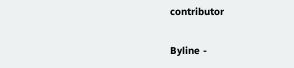contributor

Byline -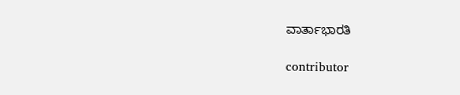ವಾರ್ತಾಭಾರತಿ

contributor